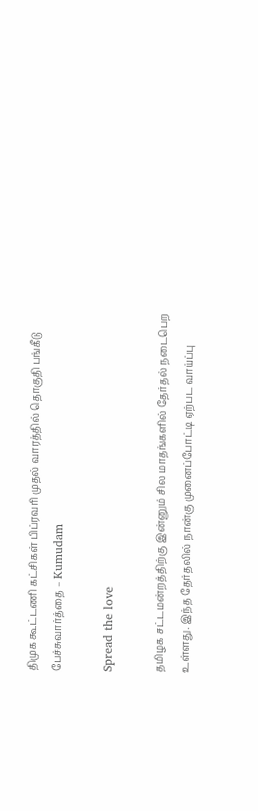திமுக கூட்டணி கட்சிகள் பிப்ரவரி முதல் வாரத்தில் தொகுதி பங்கீடு பேச்சுவார்த்தை – Kumudam

Spread the love

தமிழக சட்டமன்றத்திற்கு இன்னும் சில மாதங்களில் தேர்தல் நடைபெற உள்ளது. இந்த தேர்தலில் நான்கு முனைப்போட்டி ஏற்பட வாய்ப்பு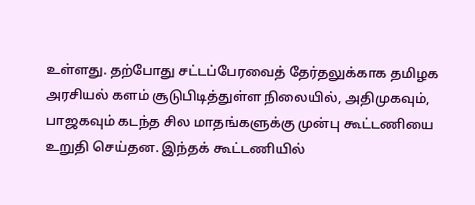உள்ளது. தற்போது சட்டப்பேரவைத் தேர்தலுக்காக தமிழக அரசியல் களம் சூடுபிடித்துள்ள நிலையில், அதிமுகவும், பாஜகவும் கடந்த சில மாதங்களுக்கு முன்பு கூட்டணியை உறுதி செய்தன. இந்தக் கூட்டணியில்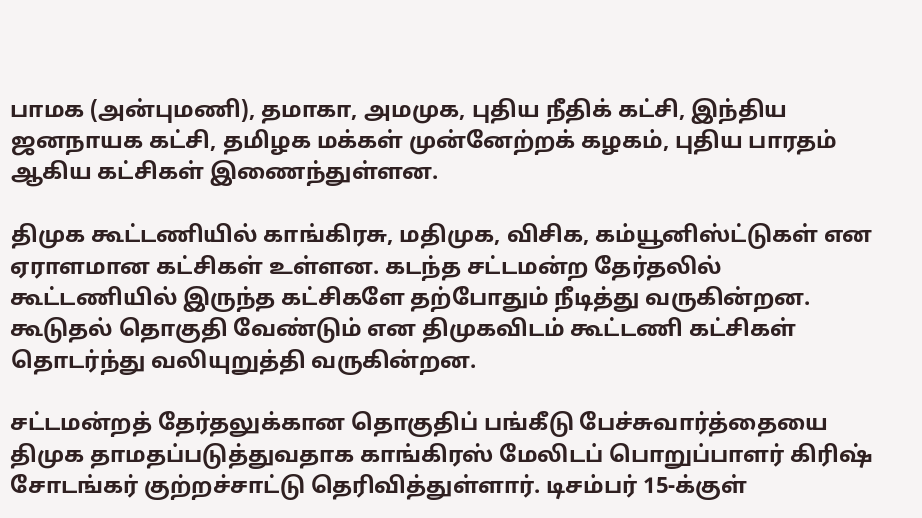பாமக (அன்புமணி), தமாகா, அமமுக, புதிய நீதிக் கட்சி, இந்திய ஜனநாயக கட்சி, தமிழக மக்கள் முன்னேற்றக் கழகம், புதிய பாரதம் ஆகிய கட்சிகள் இணைந்துள்ளன.

திமுக கூட்டணியில் காங்கிரசு, மதிமுக, விசிக, கம்யூனிஸ்ட்டுகள் என ஏராளமான கட்சிகள் உள்ளன. கடந்த சட்டமன்ற தேர்தலில் கூட்டணியில் இருந்த கட்சிகளே தற்போதும் நீடித்து வருகின்றன. கூடுதல் தொகுதி வேண்டும் என திமுகவிடம் கூட்டணி கட்சிகள் தொடர்ந்து வலியுறுத்தி வருகின்றன.

சட்டமன்றத் தேர்தலுக்கான தொகுதிப் பங்கீடு பேச்சுவார்த்தையை திமுக தாமதப்படுத்துவதாக காங்கிரஸ் மேலிடப் பொறுப்பாளர் கிரிஷ் சோடங்கர் குற்றச்சாட்டு தெரிவித்துள்ளார். டிசம்பர் 15-க்குள்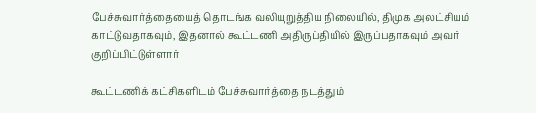பேச்சுவார்த்தையைத் தொடங்க வலியுறுத்திய நிலையில், திமுக அலட்சியம் காட்டுவதாகவும், இதனால் கூட்டணி அதிருப்தியில் இருப்பதாகவும் அவர் குறிப்பிட்டுள்ளார்

கூட்டணிக் கட்சிகளிடம் பேச்சுவார்த்தை நடத்தும்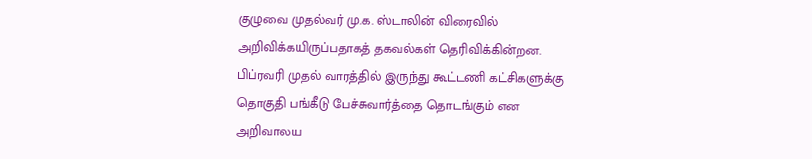குழுவை முதல்வர் மு.க. ஸ்டாலின் விரைவில் அறிவிக்கயிருப்பதாகத் தகவல்கள் தெரிவிக்கின்றன. பிப்ரவரி முதல் வாரத்தில் இருந்து கூட்டணி கட்சிகளுக்கு தொகுதி பங்கீடு பேச்சுவார்த்தை தொடங்கும் என அறிவாலய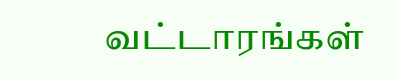வட்டாரங்கள்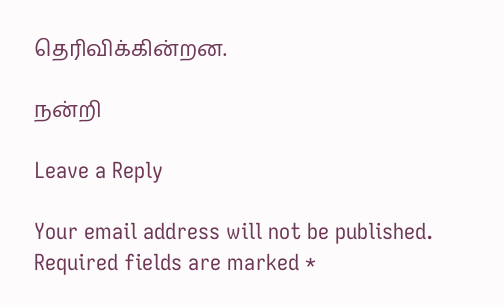தெரிவிக்கின்றன.

நன்றி

Leave a Reply

Your email address will not be published. Required fields are marked *